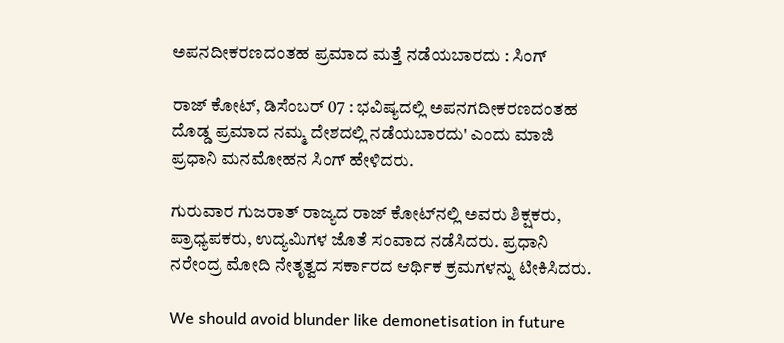ಅಪನದೀಕರಣದಂತಹ ಪ್ರಮಾದ ಮತ್ತೆ ನಡೆಯಬಾರದು : ಸಿಂಗ್

ರಾಜ್ ಕೋಟ್, ಡಿಸೆಂಬರ್ 07 : ಭವಿಷ್ಯದಲ್ಲಿ ಅಪನಗದೀಕರಣದಂತಹ ದೊಡ್ಡ ಪ್ರಮಾದ ನಮ್ಮ ದೇಶದಲ್ಲಿ ನಡೆಯಬಾರದು' ಎಂದು ಮಾಜಿ ಪ್ರಧಾನಿ ಮನಮೋಹನ ಸಿಂಗ್ ಹೇಳಿದರು.

ಗುರುವಾರ ಗುಜರಾತ್ ರಾಜ್ಯದ ರಾಜ್ ಕೋಟ್‌ನಲ್ಲಿ ಅವರು ಶಿಕ್ಷಕರು, ಪ್ರಾಧ್ಯಪಕರು, ಉದ್ಯಮಿಗಳ ಜೊತೆ ಸಂವಾದ ನಡೆಸಿದರು. ಪ್ರಧಾನಿ ನರೇಂದ್ರ ಮೋದಿ ನೇತೃತ್ವದ ಸರ್ಕಾರದ ಆರ್ಥಿಕ ಕ್ರಮಗಳನ್ನು ಟೀಕಿಸಿದರು.

We should avoid blunder like demonetisation in future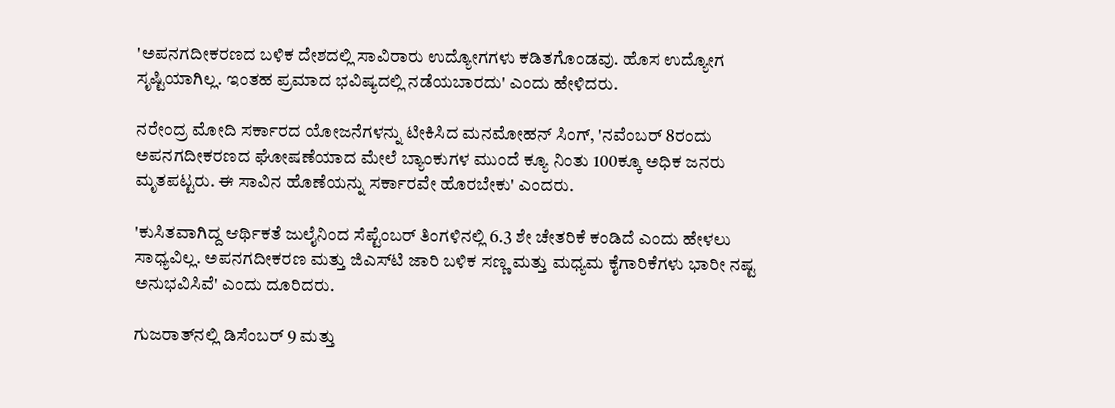'ಅಪನಗದೀಕರಣದ ಬಳಿಕ ದೇಶದಲ್ಲಿ ಸಾವಿರಾರು ಉದ್ಯೋಗಗಳು ಕಡಿತಗೊಂಡವು. ಹೊಸ ಉದ್ಯೋಗ ಸೃಷ್ಟಿಯಾಗಿಲ್ಲ. ಇಂತಹ ಪ್ರಮಾದ ಭವಿಷ್ಯದಲ್ಲಿ ನಡೆಯಬಾರದು' ಎಂದು ಹೇಳಿದರು.

ನರೇಂದ್ರ ಮೋದಿ ಸರ್ಕಾರದ ಯೋಜನೆಗಳನ್ನು ಟೀಕಿಸಿದ ಮನಮೋಹನ್ ಸಿಂಗ್, 'ನವೆಂಬರ್ 8ರಂದು ಅಪನಗದೀಕರಣದ ಘೋಷಣೆಯಾದ ಮೇಲೆ ಬ್ಯಾಂಕುಗಳ ಮುಂದೆ ಕ್ಯೂ ನಿಂತು 100ಕ್ಕೂ ಅಧಿಕ ಜನರು ಮೃತಪಟ್ಟರು. ಈ ಸಾವಿನ ಹೊಣೆಯನ್ನು ಸರ್ಕಾರವೇ ಹೊರಬೇಕು' ಎಂದರು.

'ಕುಸಿತವಾಗಿದ್ದ ಆರ್ಥಿಕತೆ ಜುಲೈನಿಂದ ಸೆಪ್ಟೆಂಬರ್ ತಿಂಗಳಿನಲ್ಲಿ 6.3 ಶೇ ಚೇತರಿಕೆ ಕಂಡಿದೆ ಎಂದು ಹೇಳಲು ಸಾಧ್ಯವಿಲ್ಲ. ಅಪನಗದೀಕರಣ ಮತ್ತು ಜಿಎಸ್‌ಟಿ ಜಾರಿ ಬಳಿಕ ಸಣ್ಣ ಮತ್ತು ಮಧ್ಯಮ ಕೈಗಾರಿಕೆಗಳು ಭಾರೀ ನಷ್ಟ ಅನುಭವಿಸಿವೆ' ಎಂದು ದೂರಿದರು.

ಗುಜರಾತ್‌ನಲ್ಲಿ ಡಿಸೆಂಬರ್ 9 ಮತ್ತು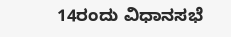14ರಂದು ವಿಧಾನಸಭೆ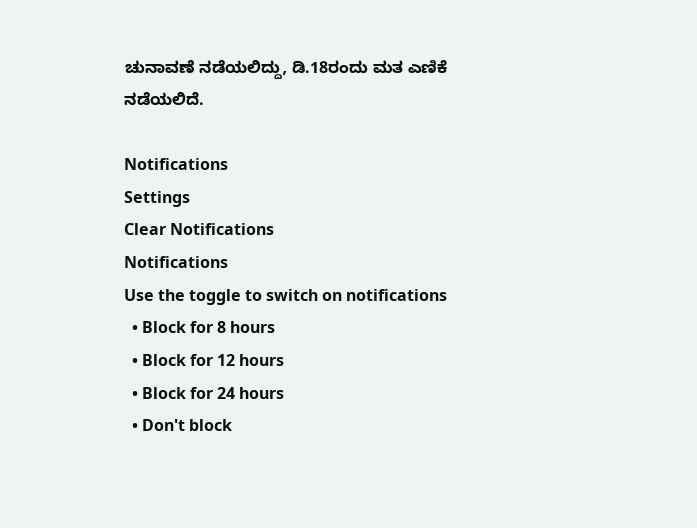ಚುನಾವಣೆ ನಡೆಯಲಿದ್ದು, ಡಿ.18ರಂದು ಮತ ಎಣಿಕೆ ನಡೆಯಲಿದೆ.

Notifications
Settings
Clear Notifications
Notifications
Use the toggle to switch on notifications
  • Block for 8 hours
  • Block for 12 hours
  • Block for 24 hours
  • Don't block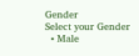Gender
Select your Gender
  • Male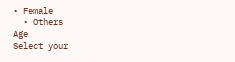• Female
  • Others
Age
Select your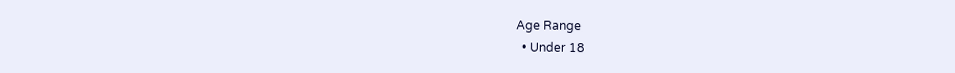Age Range
  • Under 18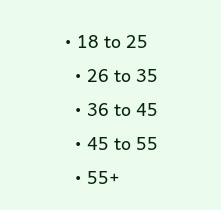• 18 to 25
  • 26 to 35
  • 36 to 45
  • 45 to 55
  • 55+